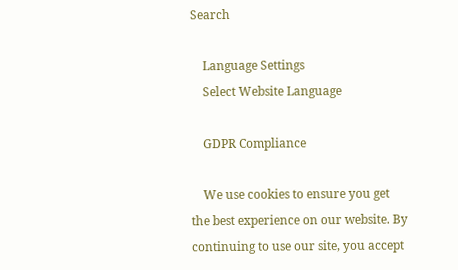Search

    Language Settings
    Select Website Language

    GDPR Compliance

    We use cookies to ensure you get the best experience on our website. By continuing to use our site, you accept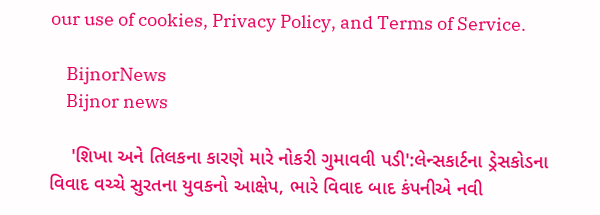our use of cookies, Privacy Policy, and Terms of Service.

    BijnorNews
    Bijnor news

    'શિખા અને તિલકના કારણે મારે નોકરી ગુમાવવી પડી':લેન્સકાર્ટના ડ્રેસકોડના વિવાદ વચ્ચે સુરતના યુવકનો આક્ષેપ, ભારે વિવાદ બાદ કંપનીએ નવી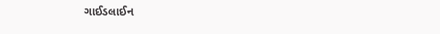ગાઈડલાઈન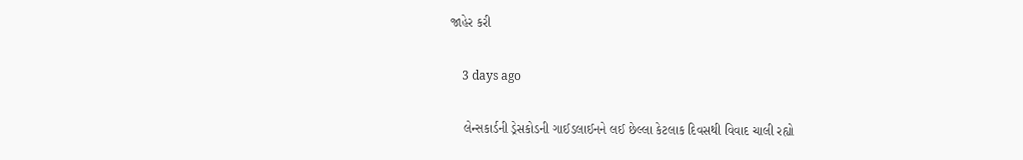જાહેર કરી

    3 days ago

    લેન્સકાર્ડની ડ્રેસકોડની ગાઈડલાઈનને લઈ છેલ્લા કેટલાક દિવસથી વિવાદ ચાલી રહ્યો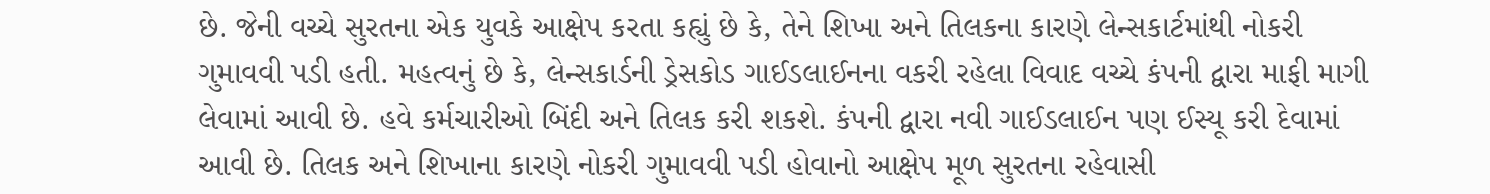છે. જેની વચ્ચે સુરતના એક યુવકે આક્ષેપ કરતા કહ્યું છે કે, તેને શિખા અને તિલકના કારણે લેન્સકાર્ટમાંથી નોકરી ગુમાવવી પડી હતી. મહત્વનું છે કે, લેન્સકાર્ડની ડ્રેસકોડ ગાઈડલાઈનના વકરી રહેલા વિવાદ વચ્ચે કંપની દ્વારા માફી માગી લેવામાં આવી છે. હવે કર્મચારીઓ બિંદી અને તિલક કરી શકશે. કંપની દ્વારા નવી ગાઈડલાઈન પણ ઈસ્યૂ કરી દેવામાં આવી છે. તિલક અને શિખાના કારણે નોકરી ગુમાવવી પડી હોવાનો આક્ષેપ મૂળ સુરતના રહેવાસી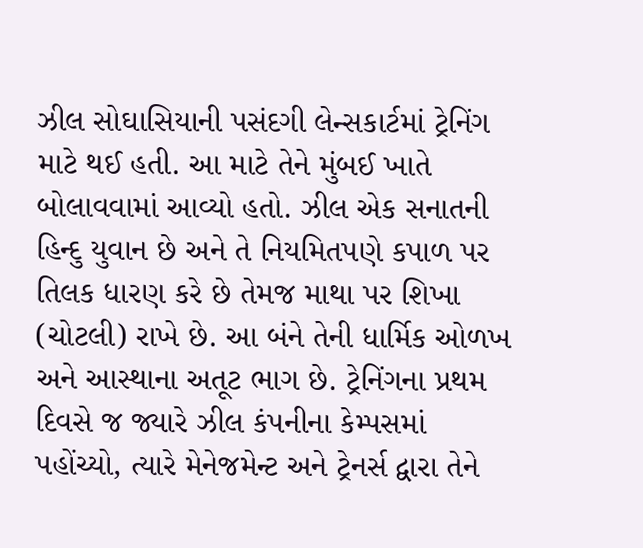ઝીલ સોઘાસિયાની પસંદગી લેન્સકાર્ટમાં ટ્રેનિંગ માટે થઈ હતી. આ માટે તેને મુંબઈ ખાતે બોલાવવામાં આવ્યો હતો. ઝીલ એક સનાતની હિન્દુ યુવાન છે અને તે નિયમિતપણે કપાળ પર તિલક ધારણ કરે છે તેમજ માથા પર શિખા (ચોટલી) રાખે છે. આ બંને તેની ધાર્મિક ઓળખ અને આસ્થાના અતૂટ ભાગ છે. ટ્રેનિંગના પ્રથમ દિવસે જ જ્યારે ઝીલ કંપનીના કેમ્પસમાં પહોંચ્યો, ત્યારે મેનેજમેન્ટ અને ટ્રેનર્સ દ્વારા તેને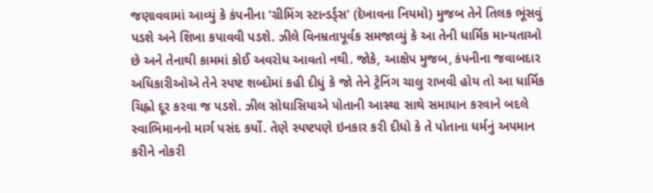જણાવવામાં આવ્યું કે કંપનીના 'ગ્રીમિંગ સ્ટાન્ડર્ડ્સ' (દેખાવના નિયમો) મુજબ તેને તિલક ભૂંસવું પડશે અને શિખા કપાવવી પડશે. ઝીલે વિનમ્રતાપૂર્વક સમજાવ્યું કે આ તેની ધાર્મિક માન્યતાઓ છે અને તેનાથી કામમાં કોઈ અવરોધ આવતો નથી. જોકે, આક્ષેપ મુજબ, કંપનીના જવાબદાર અધિકારીઓએ તેને સ્પષ્ટ શબ્દોમાં કહી દીધું કે જો તેને ટ્રેનિંગ ચાલુ રાખવી હોય તો આ ધાર્મિક ચિહ્નો દૂર કરવા જ પડશે. ઝીલ સોઘાસિયાએ પોતાની આસ્થા સાથે સમાધાન કરવાને બદલે સ્વાભિમાનનો માર્ગ પસંદ કર્યો. તેણે સ્પષ્ટપણે ઇનકાર કરી દીધો કે તે પોતાના ધર્મનું અપમાન કરીને નોકરી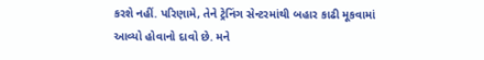કરશે નહીં. પરિણામે, તેને ટ્રેનિંગ સેન્ટરમાંથી બહાર કાઢી મૂકવામાં આવ્યો હોવાનો દાવો છે. મને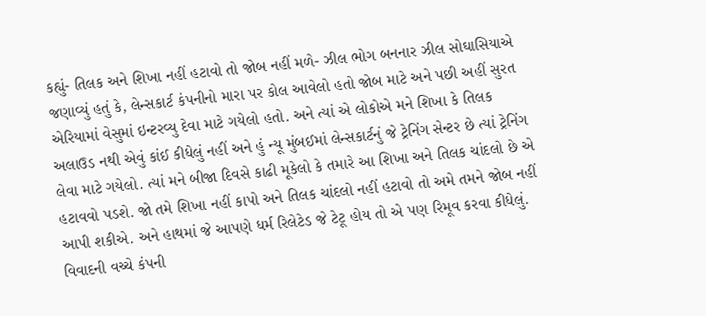કહ્યું- તિલક અને શિખા નહીં હટાવો તો જોબ નહીં મળે- ઝીલ ભોગ બનનાર ઝીલ સોઘાસિયાએ જણાવ્યું હતું કે, લેન્સકાર્ટ કંપનીનો મારા પર કોલ આવેલો હતો જોબ માટે અને પછી અહીં સુરત એરિયામાં વેસુમાં ઇન્ટરવ્યુ દેવા માટે ગયેલો હતો. અને ત્યાં એ લોકોએ મને શિખા કે તિલક અલાઉડ નથી એવું કાંઈ કીધેલું નહીં અને હું ન્યૂ મુંબઈમાં લેન્સકાર્ટનું જે ટ્રેનિંગ સેન્ટર છે ત્યાં ટ્રેનિંગ લેવા માટે ગયેલો. ત્યાં મને બીજા દિવસે કાઢી મૂકેલો કે તમારે આ શિખા અને તિલક ચાંદલો છે એ હટાવવો પડશે. જો તમે શિખા નહીં કાપો અને તિલક ચાંદલો નહીં હટાવો તો અમે તમને જોબ નહીં આપી શકીએ. અને હાથમાં જે આપણે ધર્મ રિલેટેડ જે ટેટૂ હોય તો એ પણ રિમૂવ કરવા કીધેલું. વિવાદની વચ્ચે કંપની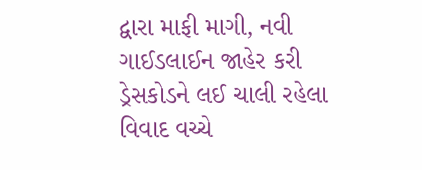દ્વારા માફી માગી, નવી ગાઈડલાઈન જાહેર કરી ડ્રેસકોડને લઈ ચાલી રહેલા વિવાદ વચ્ચે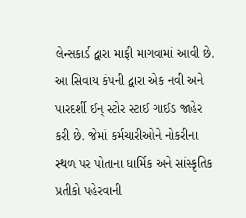લેન્સકાર્ડ દ્વારા માફી માગવામાં આવી છે. આ સિવાય કંપની દ્વારા એક નવી અને પારદર્શી ઈન્ સ્ટોર સ્ટાઈ ગાઈડ જાહેર કરી છે. જેમાં કર્મચારીઓને નોકરીના સ્થળ પર પોતાના ધાર્મિક અને સાંસ્કૃતિક પ્રતીકો પહેરવાની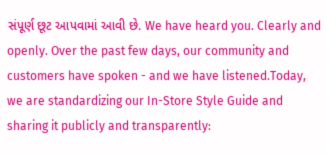સંપૂર્ણ છૂટ આપવામાં આવી છે. We have heard you. Clearly and openly. Over the past few days, our community and customers have spoken - and we have listened.Today, we are standardizing our In-Store Style Guide and sharing it publicly and transparently: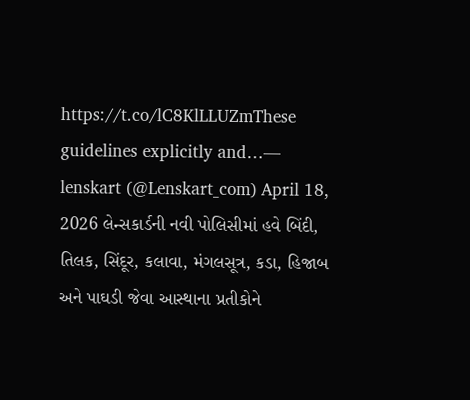https://t.co/lC8KlLLUZmThese guidelines explicitly and…— lenskart (@Lenskart_com) April 18, 2026 લેન્સકાર્ડની નવી પોલિસીમાં હવે બિંદી, તિલક, સિંદૂર, કલાવા, મંગલસૂત્ર, કડા, હિજાબ અને પાઘડી જેવા આસ્થાના પ્રતીકોને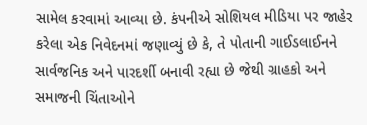સામેલ કરવામાં આવ્યા છે. કંપનીએ સોશિયલ મીડિયા પર જાહેર કરેલા એક નિવેદનમાં જણાવ્યું છે કે, તે પોતાની ગાઈડલાઈનને સાર્વજનિક અને પારદર્શી બનાવી રહ્યા છે જેથી ગ્રાહકો અને સમાજની ચિંતાઓને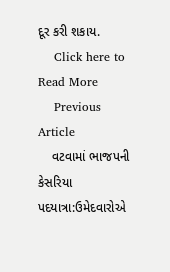દૂર કરી શકાય.
    Click here to Read More
    Previous Article
    વટવામાં ભાજપની કેસરિયા પદયાત્રા:ઉમેદવારોએ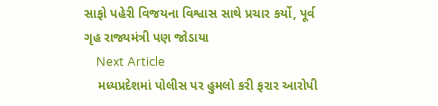સાફો પહેરી વિજયના વિશ્વાસ સાથે પ્રચાર કર્યો, પૂર્વ ગૃહ રાજ્યમંત્રી પણ જોડાયા
    Next Article
    મધ્યપ્રદેશમાં પોલીસ પર હુમલો કરી ફરાર આરોપી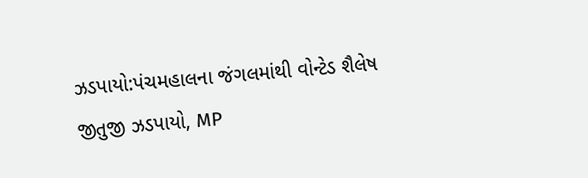ઝડપાયો:પંચમહાલના જંગલમાંથી વોન્ટેડ શૈલેષ જીતુજી ઝડપાયો, MP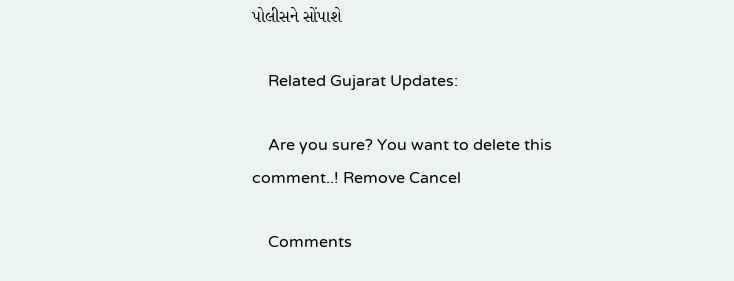પોલીસને સોંપાશે

    Related Gujarat Updates:

    Are you sure? You want to delete this comment..! Remove Cancel

    Comments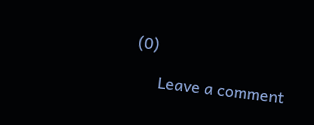(0)

      Leave a comment